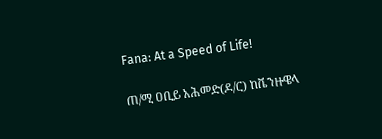Fana: At a Speed of Life!

ጠ/ሚ ዐቢይ አሕመድ(ዶ/ር) ከቬንዙዌላ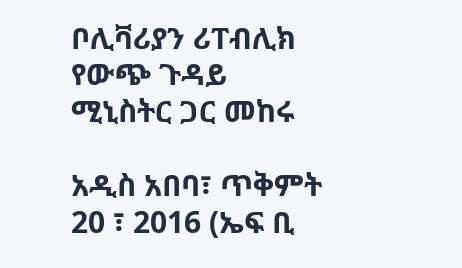ቦሊቫሪያን ሪፐብሊክ የውጭ ጉዳይ ሚኒስትር ጋር መከሩ

አዲስ አበባ፣ ጥቅምት 20 ፣ 2016 (ኤፍ ቢ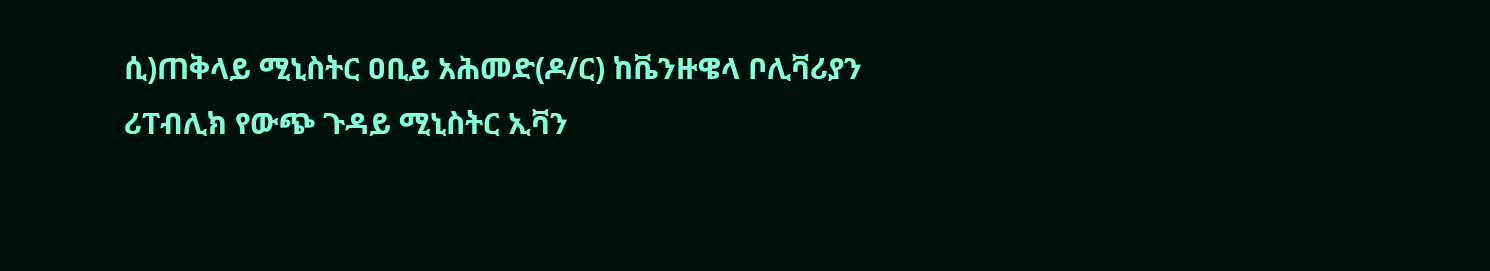ሲ)ጠቅላይ ሚኒስትር ዐቢይ አሕመድ(ዶ/ር) ከቬንዙዌላ ቦሊቫሪያን ሪፐብሊክ የውጭ ጉዳይ ሚኒስትር ኢቫን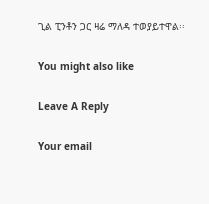ጊል ፒንቶን ጋር ዛሬ ማለዳ ተወያይተዋል፡፡

You might also like

Leave A Reply

Your email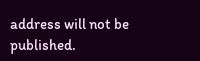address will not be published.